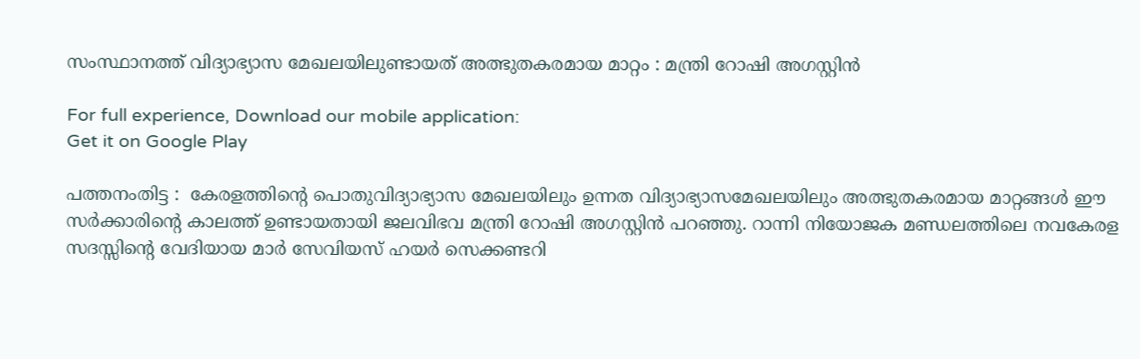സംസ്ഥാനത്ത് വിദ്യാഭ്യാസ മേഖലയിലുണ്ടായത് അത്ഭുതകരമായ മാറ്റം : മന്ത്രി റോഷി അഗസ്റ്റിന്‍

For full experience, Download our mobile application:
Get it on Google Play

പത്തനംതിട്ട :  കേരളത്തിന്റെ പൊതുവിദ്യാഭ്യാസ മേഖലയിലും ഉന്നത വിദ്യാഭ്യാസമേഖലയിലും അത്ഭുതകരമായ മാറ്റങ്ങള്‍ ഈ സര്‍ക്കാരിന്റെ കാലത്ത് ഉണ്ടായതായി ജലവിഭവ മന്ത്രി റോഷി അഗസ്റ്റിന്‍ പറഞ്ഞു. റാന്നി നിയോജക മണ്ഡലത്തിലെ നവകേരള സദസ്സിന്റെ വേദിയായ മാര്‍ സേവിയസ് ഹയര്‍ സെക്കണ്ടറി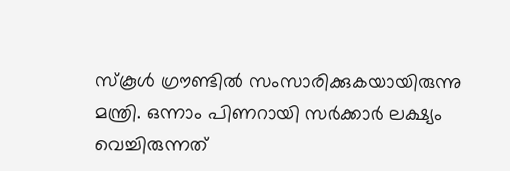സ്‌കൂള്‍ ഗ്രൗണ്ടില്‍ സംസാരിക്കുകയായിരുന്നു മന്ത്രി. ഒന്നാം പിണറായി സര്‍ക്കാര്‍ ലക്ഷ്യം വെച്ചിരുന്നത്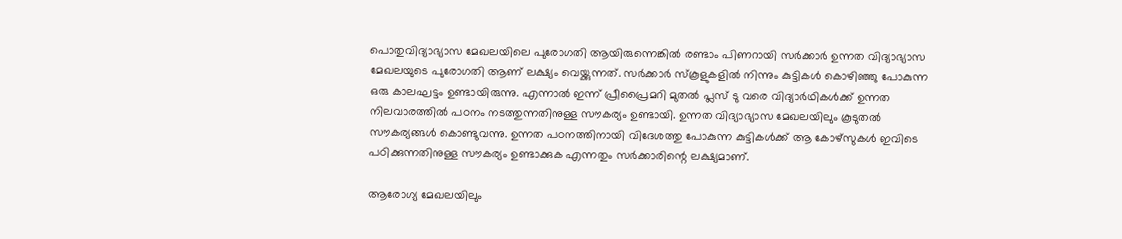പൊതുവിദ്യാഭ്യാസ മേഖലയിലെ പുരോഗതി ആയിരുന്നെങ്കില്‍ രണ്ടാം പിണറായി സര്‍ക്കാര്‍ ഉന്നത വിദ്യാഭ്യാസ മേഖലയുടെ പുരോഗതി ആണ് ലക്ഷ്യം വെയ്ക്കുന്നത്. സര്‍ക്കാര്‍ സ്‌കൂളുകളില്‍ നിന്നും കുട്ടികള്‍ കൊഴിഞ്ഞു പോകുന്ന ഒരു കാലഘട്ടം ഉണ്ടായിരുന്നു. എന്നാല്‍ ഇന്ന് പ്രീപ്രൈമറി മുതല്‍ പ്ലസ് ടു വരെ വിദ്യാര്‍ഥികള്‍ക്ക് ഉന്നത നിലവാരത്തില്‍ പഠനം നടത്തുന്നതിനുള്ള സൗകര്യം ഉണ്ടായി. ഉന്നത വിദ്യാഭ്യാസ മേഖലയിലും കൂടുതല്‍ സൗകര്യങ്ങള്‍ കൊണ്ടുവന്നു. ഉന്നത പഠനത്തിനായി വിദേശത്തു പോകുന്ന കുട്ടികള്‍ക്ക് ആ കോഴ്‌സുകള്‍ ഇവിടെ പഠിക്കുന്നതിനുള്ള സൗകര്യം ഉണ്ടാക്കുക എന്നതും സര്‍ക്കാരിന്റെ ലക്ഷ്യമാണ്.

ആരോഗ്യ മേഖലയിലും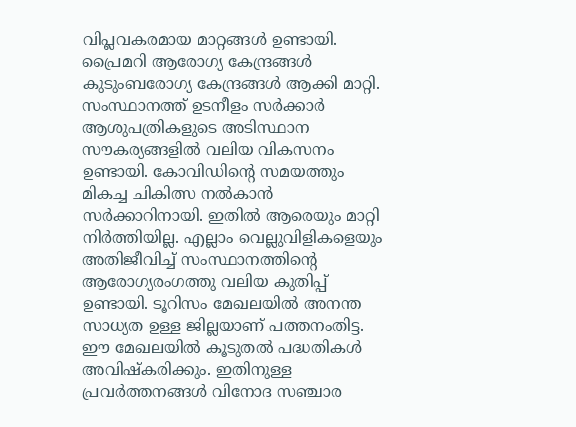വിപ്ലവകരമായ മാറ്റങ്ങള്‍ ഉണ്ടായി. പ്രൈമറി ആരോഗ്യ കേന്ദ്രങ്ങള്‍ കുടുംബരോഗ്യ കേന്ദ്രങ്ങള്‍ ആക്കി മാറ്റി. സംസ്ഥാനത്ത് ഉടനീളം സര്‍ക്കാര്‍ ആശുപത്രികളുടെ അടിസ്ഥാന സൗകര്യങ്ങളില്‍ വലിയ വികസനം ഉണ്ടായി. കോവിഡിന്റെ സമയത്തും മികച്ച ചികിത്സ നല്‍കാന്‍ സര്‍ക്കാറിനായി. ഇതില്‍ ആരെയും മാറ്റി നിര്‍ത്തിയില്ല. എല്ലാം വെല്ലുവിളികളെയും അതിജീവിച്ച് സംസ്ഥാനത്തിന്റെ ആരോഗ്യരംഗത്തു വലിയ കുതിപ്പ് ഉണ്ടായി. ടൂറിസം മേഖലയില്‍ അനന്ത സാധ്യത ഉള്ള ജില്ലയാണ് പത്തനംതിട്ട. ഈ മേഖലയില്‍ കൂടുതല്‍ പദ്ധതികള്‍ അവിഷ്‌കരിക്കും. ഇതിനുള്ള പ്രവര്‍ത്തനങ്ങള്‍ വിനോദ സഞ്ചാര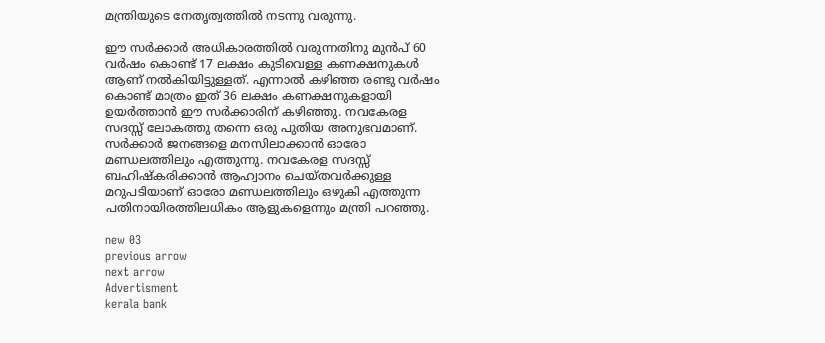മന്ത്രിയുടെ നേതൃത്വത്തില്‍ നടന്നു വരുന്നു.

ഈ സര്‍ക്കാര്‍ അധികാരത്തില്‍ വരുന്നതിനു മുന്‍പ് 60 വര്‍ഷം കൊണ്ട് 17 ലക്ഷം കുടിവെള്ള കണക്ഷനുകള്‍ ആണ് നല്‍കിയിട്ടുള്ളത്. എന്നാല്‍ കഴിഞ്ഞ രണ്ടു വര്‍ഷം കൊണ്ട് മാത്രം ഇത് 36 ലക്ഷം കണക്ഷനുകളായി ഉയര്‍ത്താന്‍ ഈ സര്‍ക്കാരിന് കഴിഞ്ഞു. നവകേരള സദസ്സ് ലോകത്തു തന്നെ ഒരു പുതിയ അനുഭവമാണ്. സര്‍ക്കാര്‍ ജനങ്ങളെ മനസിലാക്കാന്‍ ഓരോ മണ്ഡലത്തിലും എത്തുന്നു. നവകേരള സദസ്സ് ബഹിഷ്‌കരിക്കാന്‍ ആഹ്വാനം ചെയ്തവര്‍ക്കുള്ള മറുപടിയാണ് ഓരോ മണ്ഡലത്തിലും ഒഴുകി എത്തുന്ന പതിനായിരത്തിലധികം ആളുകളെന്നും മന്ത്രി പറഞ്ഞു.

new 03
previous arrow
next arrow
Advertisment
kerala bank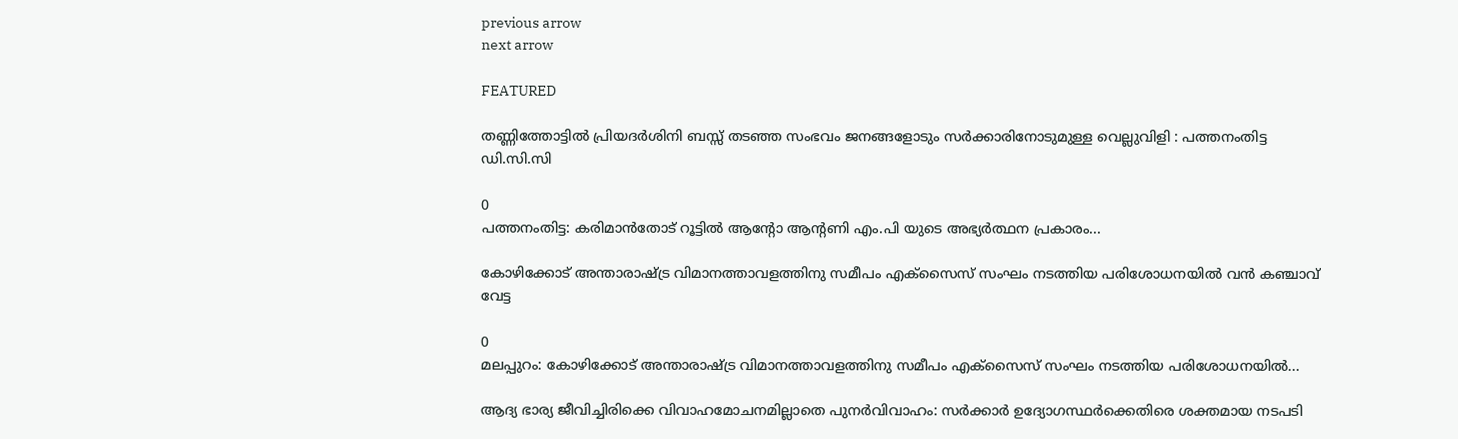previous arrow
next arrow

FEATURED

തണ്ണിത്തോട്ടിൽ പ്രിയദർശിനി ബസ്സ് തടഞ്ഞ സംഭവം ജനങ്ങളോടും സർക്കാരിനോടുമുള്ള വെല്ലുവിളി : പത്തനംതിട്ട ഡി.സി.സി

0
പത്തനംതിട്ട: കരിമാൻതോട് റൂട്ടിൽ ആന്റോ ആന്റണി എം.പി യുടെ അഭ്യർത്ഥന പ്രകാരം...

കോഴിക്കോട് അന്താരാഷ്ട്ര വിമാനത്താവളത്തിനു സമീപം എക്‌സൈസ് സംഘം നടത്തിയ പരിശോധനയില്‍ വന്‍ കഞ്ചാവ് വേട്ട

0
മലപ്പുറം: കോഴിക്കോട് അന്താരാഷ്ട്ര വിമാനത്താവളത്തിനു സമീപം എക്‌സൈസ് സംഘം നടത്തിയ പരിശോധനയില്‍...

ആദ്യ ഭാര്യ ജീവിച്ചിരിക്കെ വിവാഹമോചനമില്ലാതെ പുനർവിവാഹം: സർക്കാർ ഉദ്യോഗസ്ഥർക്കെതിരെ ശക്തമായ നടപടി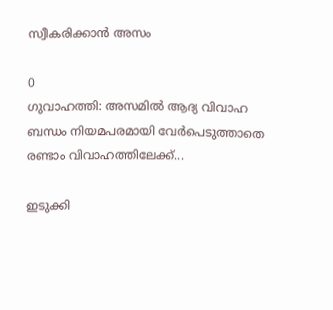സ്വീകരിക്കാൻ അസം

0
ഗുവാഹത്തി: അസമിൽ ആദ്യ വിവാഹ ബന്ധം നിയമപരമായി വേർപെടുത്താതെ രണ്ടാം വിവാഹത്തിലേക്ക്...

ഇടുക്കി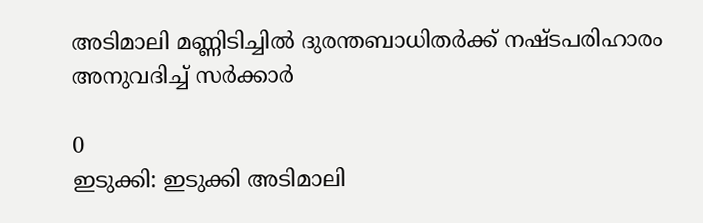അടിമാലി മണ്ണിടിച്ചിൽ ദുരന്തബാധിതർക്ക് നഷ്ടപരിഹാരം അനുവദിച്ച് സർക്കാർ

0
ഇടുക്കി: ഇടുക്കി അടിമാലി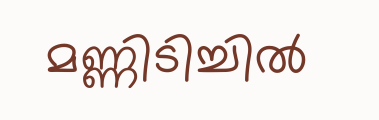മണ്ണിടിച്ചിൽ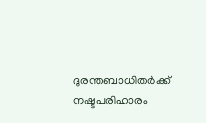ദുരന്തബാധിതർക്ക് നഷ്ടപരിഹാരം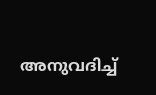അനുവദിച്ച്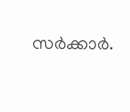സർക്കാർ.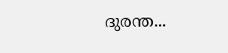ദുരന്ത...